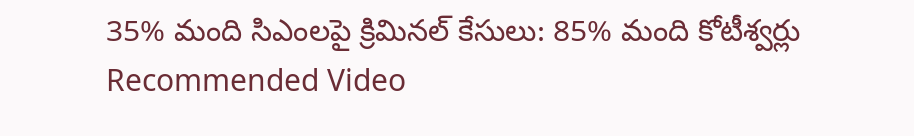35% మంది సిఎంలపై క్రిమినల్ కేసులు: 85% మంది కోటీశ్వర్లు
Recommended Video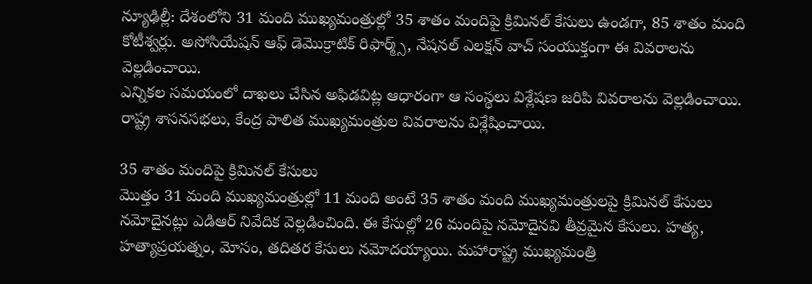న్యూఢిల్లీ: దేశంలోని 31 మంది ముఖ్యమంత్రుల్లో 35 శాతం మందిపై క్రిమినల్ కేసులు ఉండగా, 85 శాతం మంది కోటీశ్వర్లు. అసోసియేషన్ ఆఫ్ డెమొక్రాటిక్ రిఫార్మ్స్, నేషనల్ ఎలక్షన్ వాచ్ సంయుక్తంగా ఈ వివరాలను వెల్లడించాయి.
ఎన్నికల సమయంలో దాఖలు చేసిన అఫిడవిట్ల ఆధారంగా ఆ సంస్థలు విశ్లేషణ జరిపి వివరాలను వెల్లడించాయి. రాష్ట్ర శాసనసభలు, కేంద్ర పాలిత ముఖ్యమంత్రుల వివరాలను విశ్లేషించాయి.

35 శాతం మందిపై క్రిమినల్ కేసులు
మొత్తం 31 మంది ముఖ్యమంత్రుల్లో 11 మంది అంటే 35 శాతం మంది ముఖ్యమంత్రులపై క్రిమినల్ కేసులు నమోదైనట్లు ఎడిఆర్ నివేదిక వెల్లడించింది. ఈ కేసుల్లో 26 మందిపై నమోదైనవి తీవ్రమైన కేసులు. హత్య, హత్యాప్రయత్నం, మోసం, తదితర కేసులు నమోదయ్యాయి. మహారాష్ట్ర ముఖ్యమంత్రి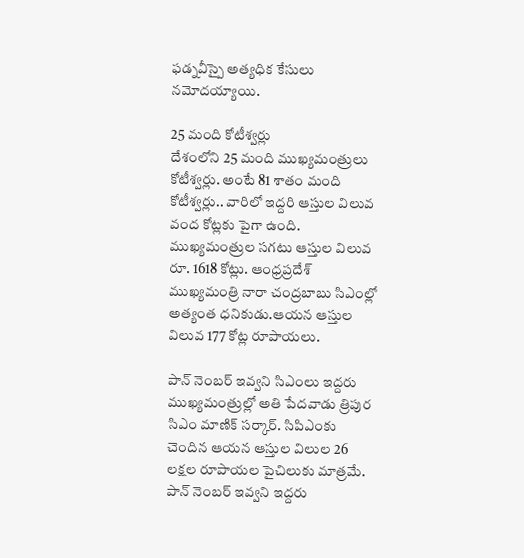ఫడ్నవీస్పై అత్యధిక కేసులు నమోదయ్యాయి.

25 మంది కోటీశ్వర్లు
దేశంలోని 25 మంది ముఖ్యమంత్రులు కోటీశ్వర్లు. అంటే 81 శాతం మంది కోటీశ్వర్లు.. వారిలో ఇద్దరి ఆస్తుల విలువ వంద కోట్లకు పైగా ఉంది. ముఖ్యమంత్రుల సగటు ఆస్తుల విలువ రూ. 1618 కోట్లు. ఆంధ్రప్రదేశ్ ముఖ్యమంత్రి నారా చంద్రబాబు సిఎంల్లో అత్యంత ధనికుడు.ఆయన ఆస్తుల విలువ 177 కోట్ల రూపాయలు.

పాన్ నెంబర్ ఇవ్వని సిఎంలు ఇద్దరు
ముఖ్యమంత్రుల్లో అతి పేదవాడు త్రిపుర సిఎం మాణిక్ సర్కార్. సిపిఎంకు చెందిన ఆయన ఆస్తుల విలుల 26 లక్షల రూపాయల పైచిలుకు మాత్రమే. పాన్ నెంబర్ ఇవ్వని ఇద్దరు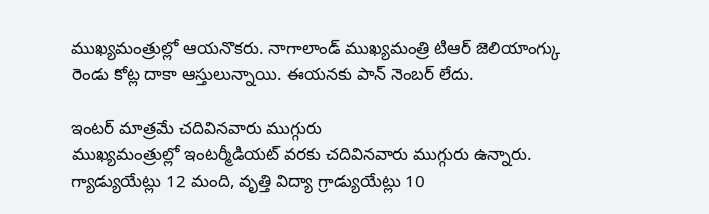ముఖ్యమంత్రుల్లో ఆయనొకరు. నాగాలాండ్ ముఖ్యమంత్రి టిఆర్ జెలియాంగ్కు రెండు కోట్ల దాకా ఆస్తులున్నాయి. ఈయనకు పాన్ నెంబర్ లేదు.

ఇంటర్ మాత్రమే చదివినవారు ముగ్గురు
ముఖ్యమంత్రుల్లో ఇంటర్మీడియట్ వరకు చదివినవారు ముగ్గురు ఉన్నారు. గ్యాడ్యుయేట్లు 12 మంది, వృత్తి విద్యా గ్రాడ్యుయేట్లు 10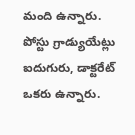మంది ఉన్నారు. పోస్టు గ్రాడ్యుయేట్లు ఐదుగురు, డాక్టరేట్ ఒకరు ఉన్నారు.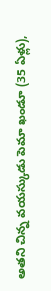అతని చిన్న వయస్కుడు పెమా ఖండూ (35 ఏళ్లు),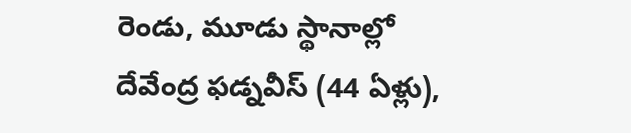రెండు, మూడు స్థానాల్లో దేవేంద్ర ఫడ్నవీస్ (44 ఏళ్లు),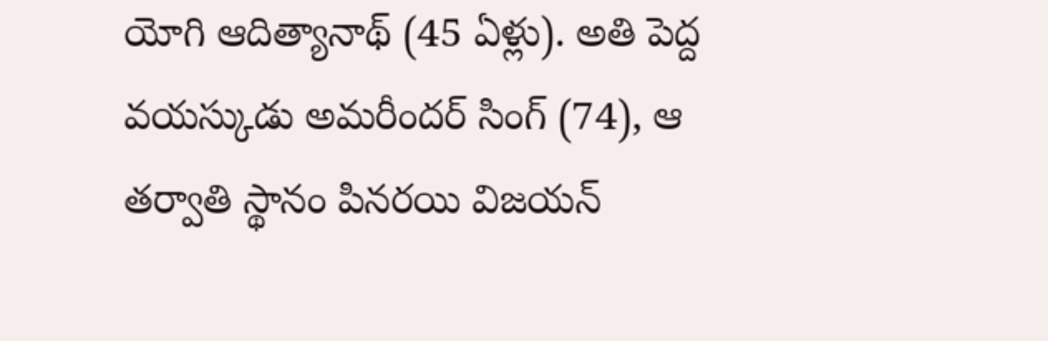యోగి ఆదిత్యానాథ్ (45 ఏళ్లు). అతి పెద్ద వయస్కుడు అమరీందర్ సింగ్ (74), ఆ తర్వాతి స్థానం పినరయి విజయన్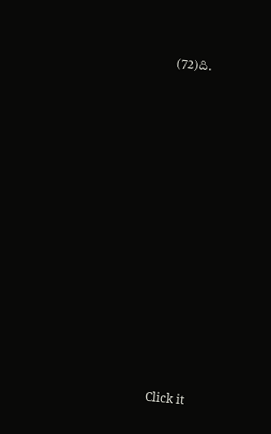(72)ది.












Click it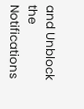and Unblock the Notifications